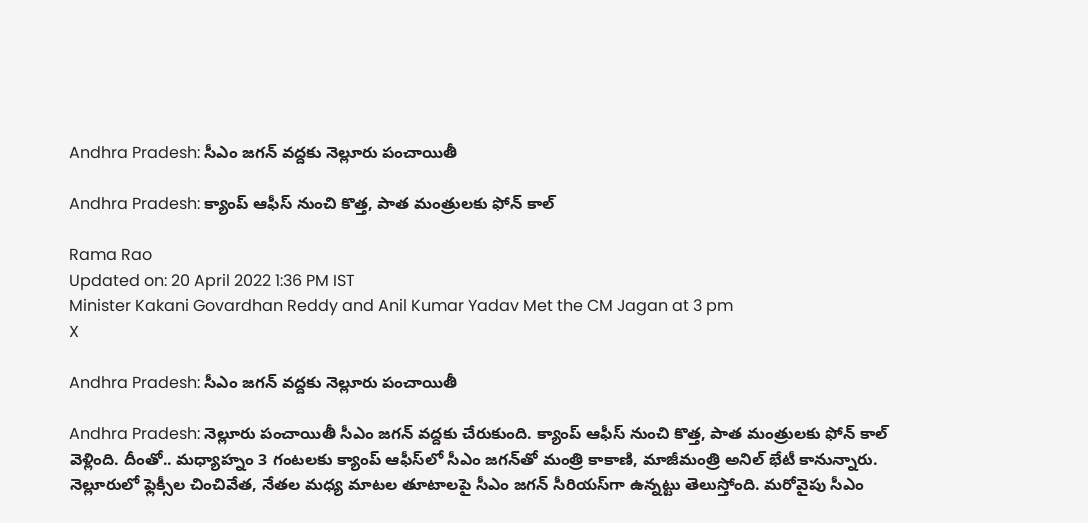Andhra Pradesh: సీఎం జగన్‌ వద్దకు నెల్లూరు పంచాయితీ

Andhra Pradesh: క్యాంప్‌ ఆఫీస్‌ నుంచి కొత్త, పాత మంత్రులకు ఫోన్ కాల్‌

Rama Rao
Updated on: 20 April 2022 1:36 PM IST
Minister Kakani Govardhan Reddy and Anil Kumar Yadav Met the CM Jagan at 3 pm
X

Andhra Pradesh: సీఎం జగన్‌ వద్దకు నెల్లూరు పంచాయితీ

Andhra Pradesh: నెల్లూరు పంచాయితీ సీఎం జగన్‌ వద్దకు చేరుకుంది. క్యాంప్‌ ఆఫీస్‌ నుంచి కొత్త, పాత మంత్రులకు ఫోన్‌ కాల్‌ వెళ్లింది. దీంతో.. మధ్యాహ్నం 3 గంటలకు క్యాంప్‌ ఆఫీస్‌లో సీఎం జగన్‌తో మంత్రి కాకాణి, మాజీమంత్రి అనిల్‌ భేటీ కానున్నారు. నెల్లూరులో ఫ్లెక్సీల చించివేత, నేతల మధ్య మాటల తూటాలపై సీఎం జగన్‌ సీరియస్‌గా ఉన్నట్టు తెలుస్తోంది. మరోవైపు సీఎం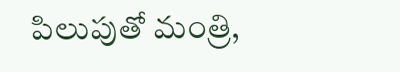పిలుపుతో మంత్రి,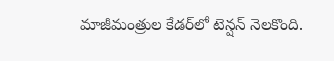మాజీమంత్రుల కేడర్‌లో టెన్షన్‌ నెలకొంది.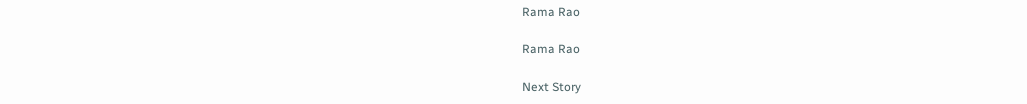Rama Rao

Rama Rao

Next Story